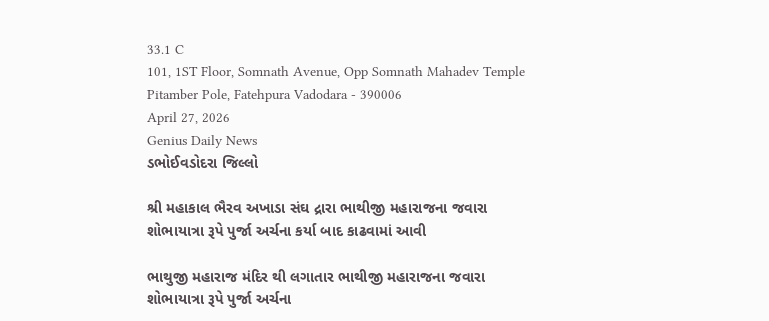33.1 C
101, 1ST Floor, Somnath Avenue, Opp Somnath Mahadev Temple Pitamber Pole, Fatehpura Vadodara - 390006
April 27, 2026
Genius Daily News
ડભોઈવડોદરા જિલ્લો

શ્રી મહાકાલ ભૈરવ અખાડા સંઘ દ્રારા ભાથીજી મહારાજના જવારા શોભાયાત્રા રૂપે પુર્જા અર્ચના કર્યા બાદ કાઢવામાં આવી

ભાથુજી મહારાજ મંદિર થી લગાતાર ભાથીજી મહારાજના જવારા શોભાયાત્રા રૂપે પુર્જા અર્ચના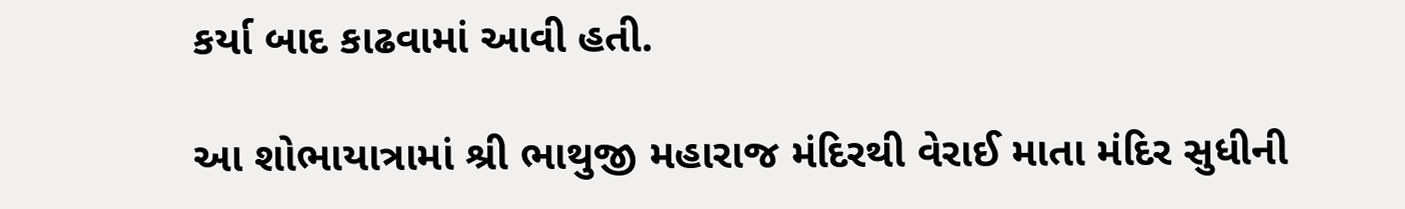કર્યા બાદ કાઢવામાં આવી હતી.

આ શોભાયાત્રામાં શ્રી ભાથુજી મહારાજ મંદિરથી વેરાઈ માતા મંદિર સુધીની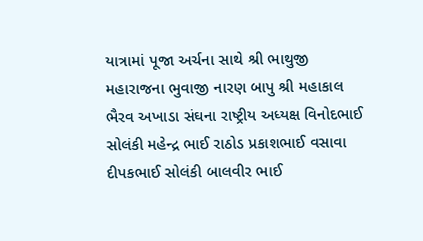યાત્રામાં પૂજા અર્ચના સાથે શ્રી ભાથુજી મહારાજના ભુવાજી નારણ બાપુ શ્રી મહાકાલ ભૈરવ અખાડા સંઘના રાષ્ટ્રીય અધ્યક્ષ વિનોદભાઈ સોલંકી મહેન્દ્ર ભાઈ રાઠોડ પ્રકાશભાઈ વસાવા દીપકભાઈ સોલંકી બાલવીર ભાઈ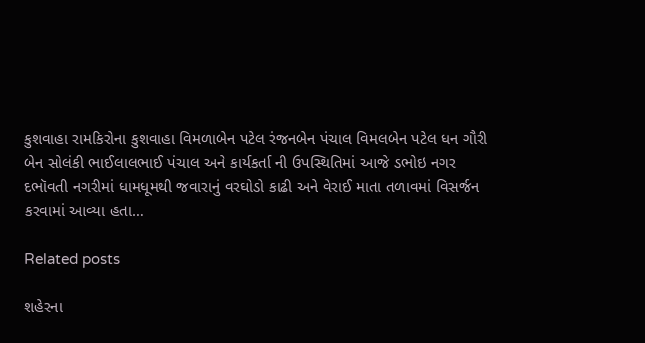કુશવાહા રામકિરોના કુશવાહા વિમળાબેન પટેલ રંજનબેન પંચાલ વિમલબેન પટેલ ધન ગૌરી બેન સોલંકી ભાઈલાલભાઈ પંચાલ અને કાર્યકર્તા ની ઉપસ્થિતિમાં આજે ડભોઇ નગર દભૉવતી નગરીમાં ધામધૂમથી જવારાનું વરઘોડો કાઢી અને વેરાઈ માતા તળાવમાં વિસર્જન કરવામાં આવ્યા હતા…

Related posts

શહેરના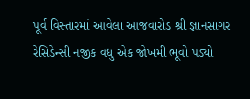પૂર્વ વિસ્તારમાં આવેલા આજવારોડ શ્રી જ્ઞાનસાગર રેસિડેન્સી નજીક વધુ એક જોખમી ભૂવો પડ્યો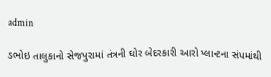admin

ડભોઇ તાલુકાનો સેજપુરામાં તંત્રની ઘોર બેદરકારી આરો પ્લાન્ટના સંપમાંથી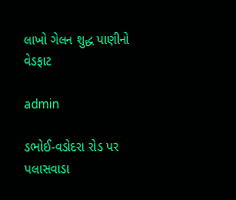લાખો ગેલન શુદ્ધ પાણીનો વેડફાટ

admin

ડભોઈ-વડોદરા રોડ પર પલાસવાડા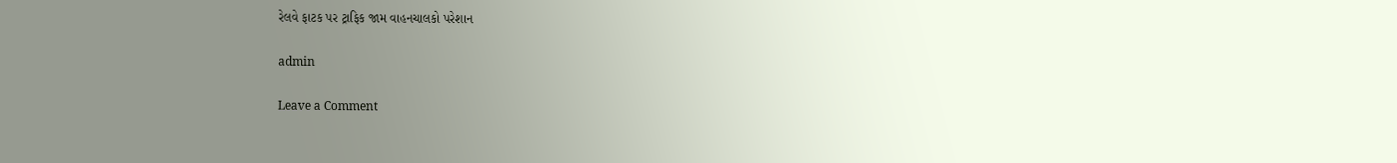રેલવે ફાટક પર ટ્રાફિક જામ વાહનચાલકો પરેશાન

admin

Leave a Comment